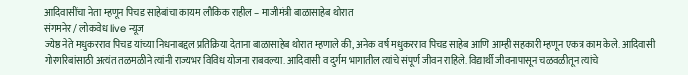आदिवासींचा नेता म्हणून पिचड साहेबांचा कायम लौकिक राहील – माजीमंत्री बाळासाहेब थोरात
संगमनेर / लोकवेध live न्यूज
ज्येष्ठ नेते मधुकरराव पिचड यांच्या निधनाबद्दल प्रतिक्रिया देताना बाळासाहेब थोरात म्हणाले की, अनेक वर्ष मधुकरराव पिचड साहेब आणि आम्ही सहकारी म्हणून एकत्र काम केले. आदिवासी गोरगरिबांसाठी अत्यंत तळमळीने त्यांनी राज्यभर विविध योजना राबवल्या. आदिवासी व दुर्गम भागातील त्यांचे संपूर्ण जीवन राहिले. विद्यार्थी जीवनापासून चळवळीतून त्यांचे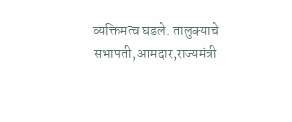व्यक्तिमत्व घडले. तालुक्याचे सभापती,आमदार,राज्यमंत्री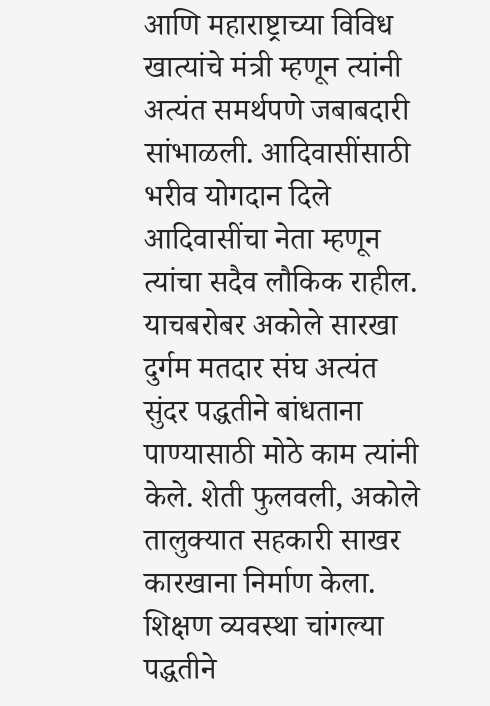आणि महाराष्ट्राच्या विविध खात्यांचे मंत्री म्हणून त्यांनी अत्यंत समर्थपणे जबाबदारी सांभाळली. आदिवासींसाठी भरीव योगदान दिले आदिवासींचा नेता म्हणून त्यांचा सदैव लौकिक राहील.
याचबरोबर अकोले सारखा दुर्गम मतदार संघ अत्यंत सुंदर पद्धतीने बांधताना पाण्यासाठी मोठे काम त्यांनी केले. शेती फुलवली, अकोले तालुक्यात सहकारी साखर कारखाना निर्माण केला. शिक्षण व्यवस्था चांगल्या पद्धतीने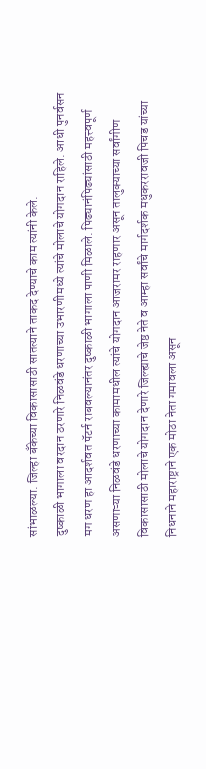सांभाळल्या. जिल्हा बँकेच्या विकासासाठी सातत्याने ताकद देण्याचे काम त्यांनी केले.
दुष्काळी भागाला वरदान ठरणारे निळवंडे धरणाच्या उभारणीमध्ये त्यांचे मोलाचे योगदान राहिले. आधी पुनर्वसन मग धरण हा आदर्शवत पॅटर्न राबवल्यानंतर दुष्काळी भागाला पाणी मिळाले. पिढ्यानंपिढ्यांसाठी महत्त्वपूर्ण असणाऱ्या निळवंडे धरणाच्या कामामधील त्यांचे योगदान आजरामर राहणार असून तालुक्याच्या सर्वांगीण विकासासाठी मोलाचे योगदान देणारे जिल्ह्याचे जेष्ठ नेते व आम्हा सर्वांचे मार्गदर्शक मधुकररावजी पिचड यांच्या निधनाने महाराष्ट्राने एक मोठा नेता गमावला असून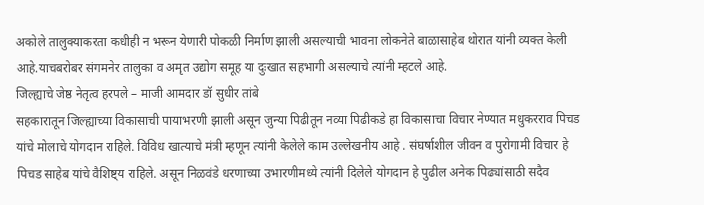अकोले तालुक्याकरता कधीही न भरून येणारी पोकळी निर्माण झाली असल्याची भावना लोकनेते बाळासाहेब थोरात यांनी व्यक्त केली आहे.याचबरोबर संगमनेर तालुका व अमृत उद्योग समूह या दुःखात सहभागी असल्याचे त्यांनी म्हटले आहे.
जिल्ह्याचे जेष्ठ नेतृत्व हरपले – माजी आमदार डॉ सुधीर तांबे
सहकारातून जिल्ह्याच्या विकासाची पायाभरणी झाली असून जुन्या पिढीतून नव्या पिढीकडे हा विकासाचा विचार नेण्यात मधुकरराव पिचड यांचे मोलाचे योगदान राहिले. विविध खात्याचे मंत्री म्हणून त्यांनी केलेले काम उल्लेखनीय आहे . संघर्षाशील जीवन व पुरोगामी विचार हे पिचड साहेब यांचे वैशिष्ट्य राहिले. असून निळवंडे धरणाच्या उभारणीमध्ये त्यांनी दिलेले योगदान हे पुढील अनेक पिढ्यांसाठी सदैव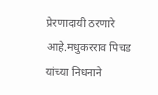प्रेरणादायी ठरणारे आहे.मधुकरराव पिचड यांच्या निधनाने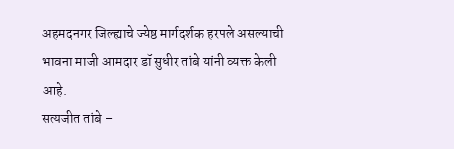अहमदनगर जिल्ह्याचे ज्येष्ठ मार्गदर्शक हरपले असल्याची भावना माजी आमदार डॉ सुधीर तांबे यांनी व्यक्त केली आहे.
सत्यजीत तांबे –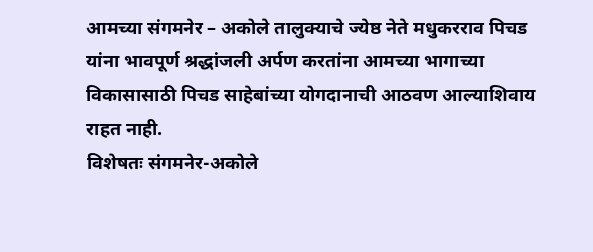आमच्या संगमनेर – अकोले तालुक्याचे ज्येष्ठ नेते मधुकरराव पिचड यांना भावपूर्ण श्रद्धांजली अर्पण करतांना आमच्या भागाच्या विकासासाठी पिचड साहेबांच्या योगदानाची आठवण आल्याशिवाय राहत नाही.
विशेषतः संगमनेर-अकोले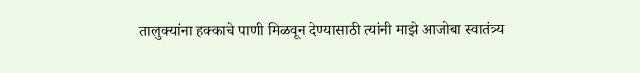तालुक्यांना हक्काचे पाणी मिळवून देण्यासाठी त्यांनी माझे आजोबा स्वातंत्र्य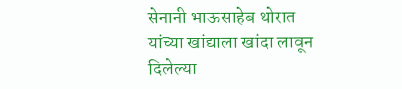सेनानी भाऊसाहेब थोरात यांच्या खांद्याला खांदा लावून दिलेल्या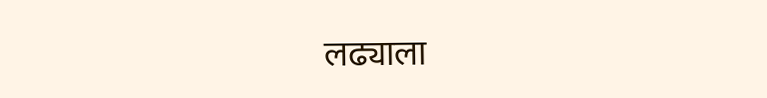लढ्याला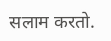सलाम करतो.